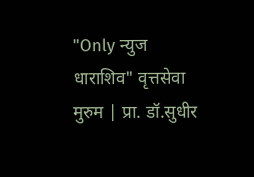"Only न्युज धाराशिव" वृत्तसेवा
मुरुम | प्रा. डॉ.सुधीर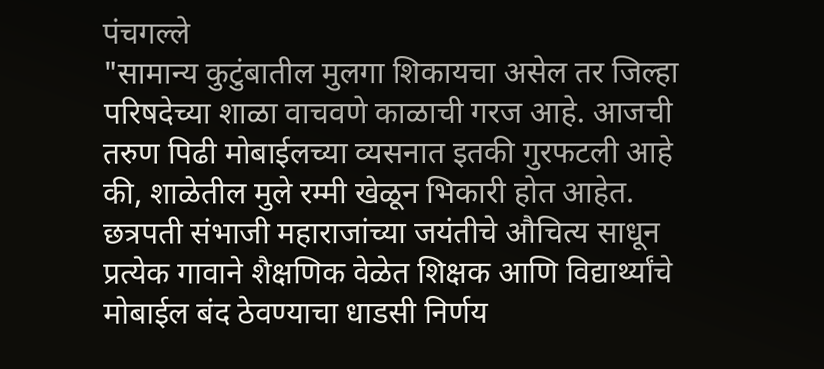पंचगल्ले
"सामान्य कुटुंबातील मुलगा शिकायचा असेल तर जिल्हा परिषदेच्या शाळा वाचवणे काळाची गरज आहे. आजची तरुण पिढी मोबाईलच्या व्यसनात इतकी गुरफटली आहे की, शाळेतील मुले रम्मी खेळून भिकारी होत आहेत. छत्रपती संभाजी महाराजांच्या जयंतीचे औचित्य साधून प्रत्येक गावाने शैक्षणिक वेळेत शिक्षक आणि विद्यार्थ्यांचे मोबाईल बंद ठेवण्याचा धाडसी निर्णय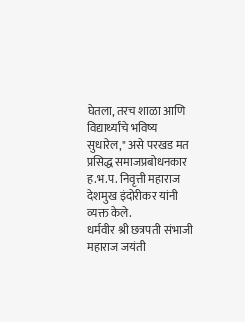घेतला, तरच शाळा आणि विद्यार्थ्यांचे भविष्य सुधारेल," असे परखड मत प्रसिद्ध समाजप्रबोधनकार ह.भ.प. निवृत्ती महाराज देशमुख इंदोरीकर यांनी व्यक्त केले.
धर्मवीर श्री छत्रपती संभाजी महाराज जयंती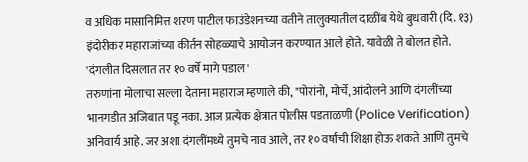व अधिक मासानिमित्त शरण पाटील फाउंडेशनच्या वतीने तालुक्यातील दाळींब येथे बुधवारी (दि. १३) इंदोरीकर महाराजांच्या कीर्तन सोहळ्याचे आयोजन करण्यात आले होते. यावेळी ते बोलत होते.
'दंगलीत दिसलात तर १० वर्षे मागे पडाल'
तरुणांना मोलाचा सल्ला देताना महाराज म्हणाले की, "पोरांनो, मोर्चे, आंदोलने आणि दंगलींच्या भानगडीत अजिबात पडू नका. आज प्रत्येक क्षेत्रात पोलीस पडताळणी (Police Verification) अनिवार्य आहे. जर अशा दंगलींमध्ये तुमचे नाव आले, तर १० वर्षांची शिक्षा होऊ शकते आणि तुमचे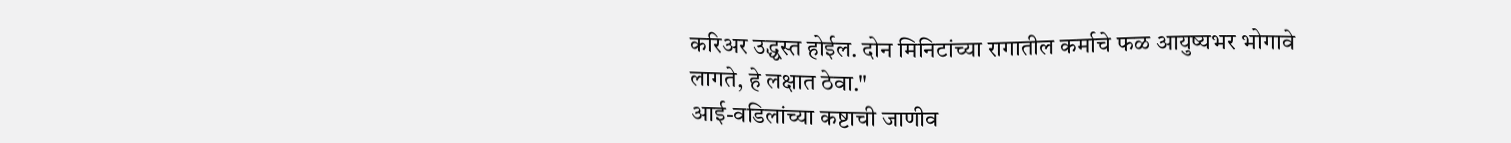करिअर उद्ध्वस्त होईल. दोन मिनिटांच्या रागातील कर्माचे फळ आयुष्यभर भोगावे लागते, हे लक्षात ठेवा."
आई-वडिलांच्या कष्टाची जाणीव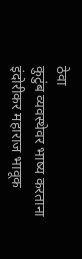ठेवा
कुटुंब व्यवस्थेवर भाष्य करताना इंदोरीकर महाराज भावूक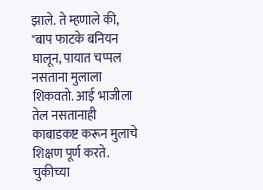झाले. ते म्हणाले की, "बाप फाटके बनियन घालून, पायात चप्पल नसताना मुलाला शिकवतो. आई भाजीला तेल नसतानाही काबाडकष्ट करून मुलाचे शिक्षण पूर्ण करते. चुकीच्या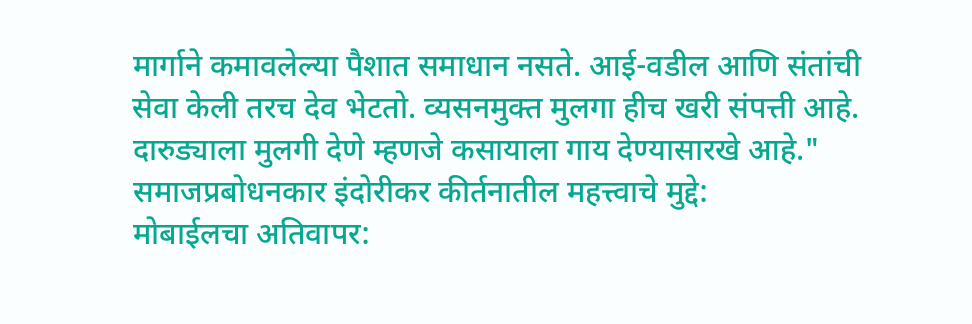मार्गाने कमावलेल्या पैशात समाधान नसते. आई-वडील आणि संतांची सेवा केली तरच देव भेटतो. व्यसनमुक्त मुलगा हीच खरी संपत्ती आहे. दारुड्याला मुलगी देणे म्हणजे कसायाला गाय देण्यासारखे आहे."
समाजप्रबोधनकार इंदोरीकर कीर्तनातील महत्त्वाचे मुद्दे:
मोबाईलचा अतिवापर: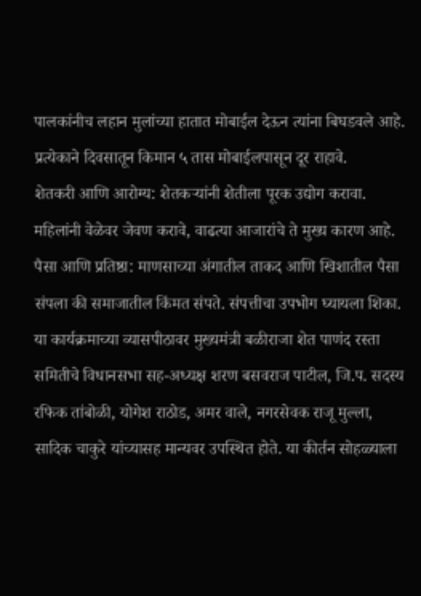पालकांनीच लहान मुलांच्या हातात मोबाईल देऊन त्यांना बिघडवले आहे. प्रत्येकाने दिवसातून किमान ५ तास मोबाईलपासून दूर राहावे.
शेतकरी आणि आरोग्य: शेतकऱ्यांनी शेतीला पूरक उद्योग करावा. महिलांनी वेळेवर जेवण करावे, वाढत्या आजारांचे ते मुख्य कारण आहे.
पैसा आणि प्रतिष्ठा: माणसाच्या अंगातील ताकद आणि खिशातील पैसा संपला की समाजातील किंमत संपते. संपत्तीचा उपभोग घ्यायला शिका.
या कार्यक्रमाच्या व्यासपीठावर मुख्यमंत्री बळीराजा शेत पाणंद रस्ता समितीचे विधानसभा सह-अध्यक्ष शरण बसवराज पाटील, जि.प. सदस्य रफिक तांबोळी, योगेश राठोड, अमर वाले, नगरसेवक राजू मुल्ला, सादिक चाकुरे यांच्यासह मान्यवर उपस्थित होते. या कीर्तन सोहळ्याला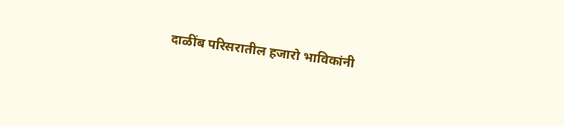दाळींब परिसरातील हजारो भाविकांनी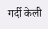गर्दी केली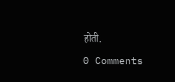होती.
0 Comments